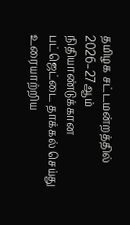தமிழக சட்டமன்றத்தில் 2026–27ஆம் நிதியாண்டுக்கான பட்ஜெட்டை தாக்கல் செய்து உரையாற்றிய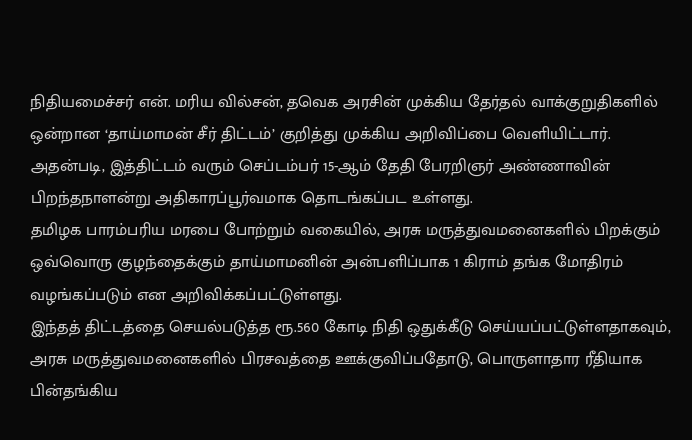நிதியமைச்சர் என். மரிய வில்சன், தவெக அரசின் முக்கிய தேர்தல் வாக்குறுதிகளில் ஒன்றான ‘தாய்மாமன் சீர் திட்டம்’ குறித்து முக்கிய அறிவிப்பை வெளியிட்டார்.
அதன்படி, இத்திட்டம் வரும் செப்டம்பர் 15-ஆம் தேதி பேரறிஞர் அண்ணாவின் பிறந்தநாளன்று அதிகாரப்பூர்வமாக தொடங்கப்பட உள்ளது.
தமிழக பாரம்பரிய மரபை போற்றும் வகையில், அரசு மருத்துவமனைகளில் பிறக்கும் ஒவ்வொரு குழந்தைக்கும் தாய்மாமனின் அன்பளிப்பாக 1 கிராம் தங்க மோதிரம் வழங்கப்படும் என அறிவிக்கப்பட்டுள்ளது.
இந்தத் திட்டத்தை செயல்படுத்த ரூ.560 கோடி நிதி ஒதுக்கீடு செய்யப்பட்டுள்ளதாகவும், அரசு மருத்துவமனைகளில் பிரசவத்தை ஊக்குவிப்பதோடு, பொருளாதார ரீதியாக பின்தங்கிய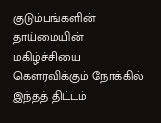குடும்பங்களின் தாய்மையின் மகிழ்ச்சியை கௌரவிக்கும் நோக்கில் இந்தத் திட்டம்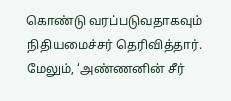கொண்டு வரப்படுவதாகவும் நிதியமைச்சர் தெரிவித்தார்.
மேலும், ‘அண்ணனின் சீர்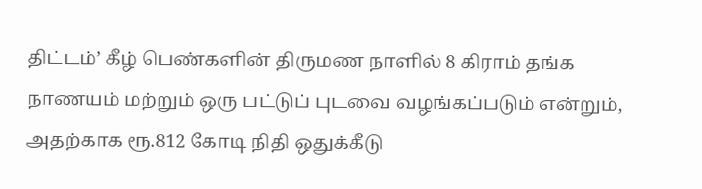திட்டம்’ கீழ் பெண்களின் திருமண நாளில் 8 கிராம் தங்க நாணயம் மற்றும் ஒரு பட்டுப் புடவை வழங்கப்படும் என்றும், அதற்காக ரூ.812 கோடி நிதி ஒதுக்கீடு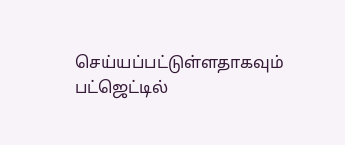செய்யப்பட்டுள்ளதாகவும் பட்ஜெட்டில்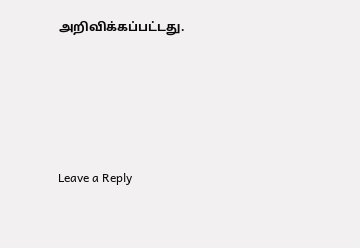அறிவிக்கப்பட்டது.





Leave a Reply